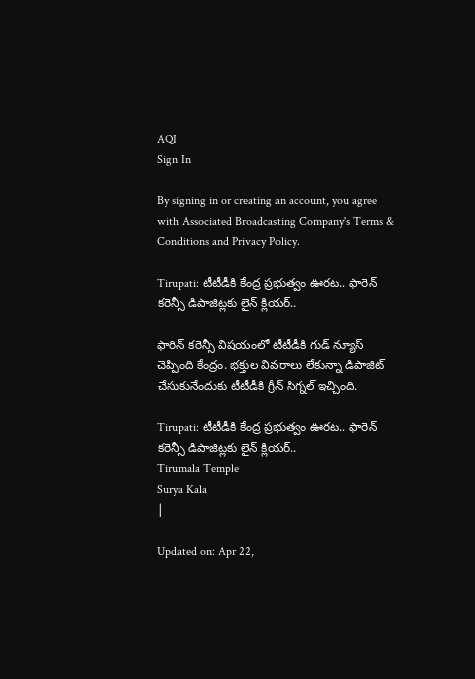AQI
Sign In

By signing in or creating an account, you agree with Associated Broadcasting Company's Terms & Conditions and Privacy Policy.

Tirupati: టీటీడీకి కేంద్ర ప్రభుత్వం ఊరట.. ఫారెన్ కరెన్సీ డిపాజిట్లకు లైన్ క్లియర్..

ఫారిన్ కరెన్సీ విషయంలో టీటీడీకి గుడ్ న్యూస్ చెప్పింది కేంద్రం. భక్తుల వివరాలు లేకున్నా డిపాజిట్ చేసుకునేందుకు టీటీడీకి గ్రీన్ సిగ్నల్ ఇచ్చింది.

Tirupati: టీటీడీకి కేంద్ర ప్రభుత్వం ఊరట.. ఫారెన్ కరెన్సీ డిపాజిట్లకు లైన్ క్లియర్..
Tirumala Temple
Surya Kala
|

Updated on: Apr 22,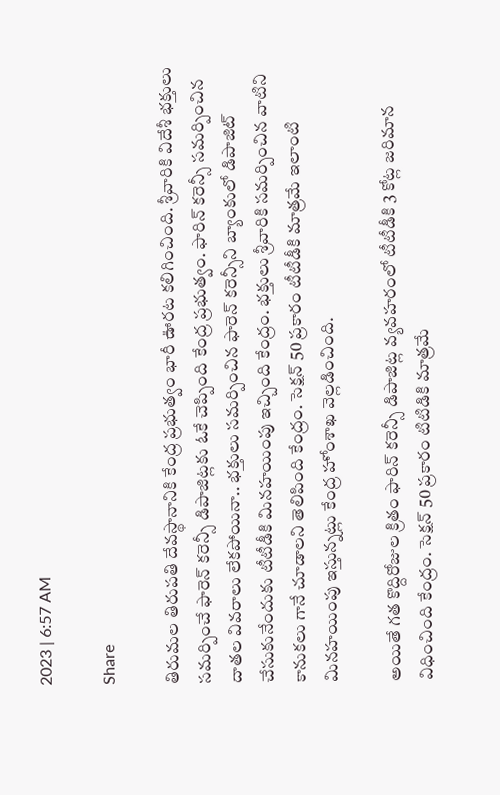2023 | 6:57 AM

Share

తిరుమల తిరుపతి దేవస్థానానికి కేంద్ర ప్రభుత్వం భారీ ఊరట కలిగించింది. శ్రీవారికి విదేశీ భక్తులు సమర్పించే ఫారెన్ కరెన్సీ డిపాజిట్లకు ఓకే చెప్పింది కేంద్ర ప్రభుత్వం. ఫారిన్ కరెన్సీ సమర్పించిన దాతల వివరాలు లేకపోయినా.. భక్తులు సమర్పించిన ఫారెన్ కరెన్సీని బ్యాంకులో డిపాజిట్ చేసుకునేందుకు టీటీడీకి మినహయింపు ఇచ్చింది కేంద్రం. భక్తులు శ్రీవారికి సమర్పించిన వాటిని కానుకలు గానే చూడాలని తెలిపింది కేంద్రం. సెక్షన్ 50 ప్రకారం టీటీడీకి మాత్రమే ఇలాంటి మినహయింపు ఇస్తున్నట్లు కేంద్ర హోంశాఖ వెల్లడించింది.

అయితే గత కొద్దిరోజుల క్రితం ఫారిన్ కరెన్సీ డిపాజిట్ల వ్యవహరంలో టీటీడీకి 3 కోట్ల జరిమాన విధించింది కేంద్రం. సెక్షన్ 50 ప్రకారం టిటిడికి మాత్రమే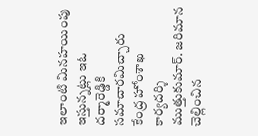ఇలాంటి మినహయింపు ఇస్తున్నట్లు ఇఓ దర్మారెడ్డికి సమాచారమిచ్చారు కేంద్ర హోంశాఖ కార్యదర్శి ముత్తుకుమార్. జరిమాన చెల్లించిన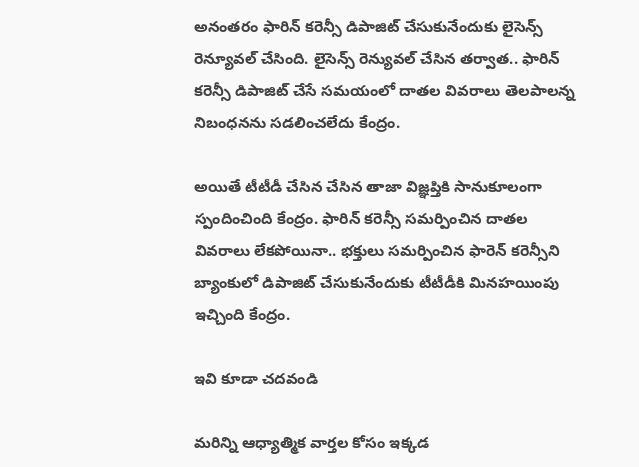అనంతరం ఫారిన్ కరెన్సీ డిపాజిట్ చేసుకునేందుకు లైసెన్స్ రెన్యూవల్ చేసింది. లైసెన్స్ రెన్యువల్ చేసిన తర్వాత.. ఫారిన్ కరెన్సీ డిపాజిట్ చేసే సమయంలో దాతల వివరాలు తెలపాలన్న నిబంధనను సడలించలేదు కేంద్రం.

అయితే టీటీడీ చేసిన చేసిన తాజా విజ్ఞప్తికి సానుకూలంగా స్పందించింది కేంద్రం. ఫారిన్ కరెన్సీ సమర్పించిన దాతల వివరాలు లేకపోయినా.. భక్తులు సమర్పించిన ఫారెన్ కరెన్సీని బ్యాంకులో డిపాజిట్ చేసుకునేందుకు టీటీడీకి మినహయింపు ఇచ్చింది కేంద్రం.

ఇవి కూడా చదవండి

మరిన్ని ఆధ్యాత్మిక వార్తల కోసం ఇక్కడ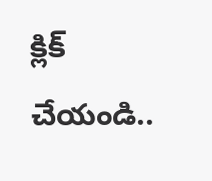క్లిక్ చేయండి..